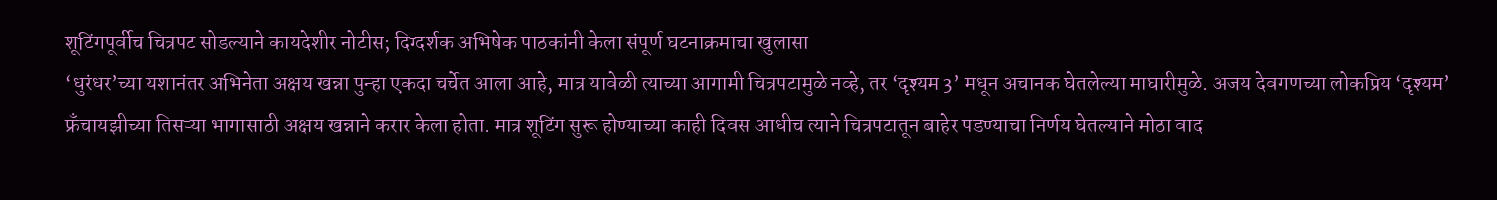शूटिंगपूर्वीच चित्रपट सोडल्याने कायदेशीर नोटीस; दिग्दर्शक अभिषेक पाठकांनी केला संपूर्ण घटनाक्रमाचा खुलासा
‘धुरंधर’च्या यशानंतर अभिनेता अक्षय खन्ना पुन्हा एकदा चर्चेत आला आहे, मात्र यावेळी त्याच्या आगामी चित्रपटामुळे नव्हे, तर ‘दृश्यम 3’ मधून अचानक घेतलेल्या माघारीमुळे. अजय देवगणच्या लोकप्रिय ‘दृश्यम’ फ्रँचायझीच्या तिसऱ्या भागासाठी अक्षय खन्नाने करार केला होता. मात्र शूटिंग सुरू होण्याच्या काही दिवस आधीच त्याने चित्रपटातून बाहेर पडण्याचा निर्णय घेतल्याने मोठा वाद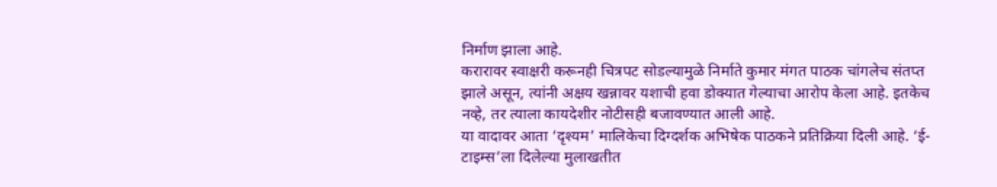निर्माण झाला आहे.
करारावर स्वाक्षरी करूनही चित्रपट सोडल्यामुळे निर्माते कुमार मंगत पाठक चांगलेच संतप्त झाले असून, त्यांनी अक्षय खन्नावर यशाची हवा डोक्यात गेल्याचा आरोप केला आहे. इतकेच नव्हे, तर त्याला कायदेशीर नोटीसही बजावण्यात आली आहे.
या वादावर आता ‘दृश्यम’ मालिकेचा दिग्दर्शक अभिषेक पाठकने प्रतिक्रिया दिली आहे. ‘ई-टाइम्स’ला दिलेल्या मुलाखतीत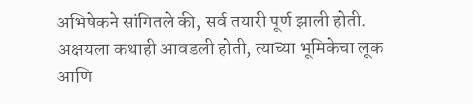अभिषेकने सांगितले की, सर्व तयारी पूर्ण झाली होती. अक्षयला कथाही आवडली होती, त्याच्या भूमिकेचा लूक आणि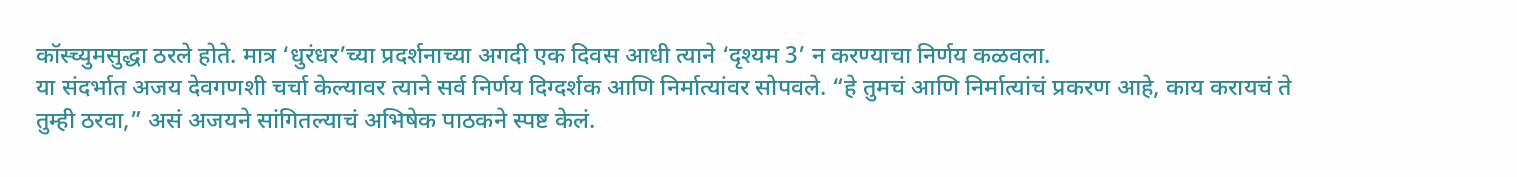कॉस्च्युमसुद्धा ठरले होते. मात्र ‘धुरंधर’च्या प्रदर्शनाच्या अगदी एक दिवस आधी त्याने ‘दृश्यम 3’ न करण्याचा निर्णय कळवला.
या संदर्भात अजय देवगणशी चर्चा केल्यावर त्याने सर्व निर्णय दिग्दर्शक आणि निर्मात्यांवर सोपवले. “हे तुमचं आणि निर्मात्यांचं प्रकरण आहे, काय करायचं ते तुम्ही ठरवा,” असं अजयने सांगितल्याचं अभिषेक पाठकने स्पष्ट केलं.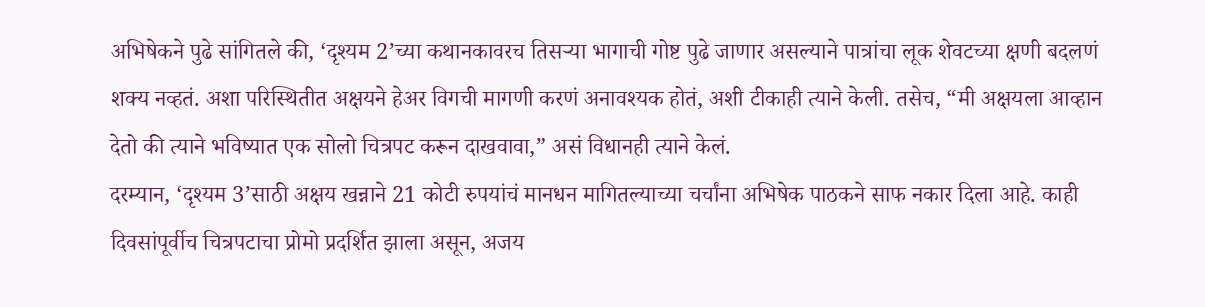अभिषेकने पुढे सांगितले की, ‘दृश्यम 2’च्या कथानकावरच तिसऱ्या भागाची गोष्ट पुढे जाणार असल्याने पात्रांचा लूक शेवटच्या क्षणी बदलणं शक्य नव्हतं. अशा परिस्थितीत अक्षयने हेअर विगची मागणी करणं अनावश्यक होतं, अशी टीकाही त्याने केली. तसेच, “मी अक्षयला आव्हान देतो की त्याने भविष्यात एक सोलो चित्रपट करून दाखवावा,” असं विधानही त्याने केलं.
दरम्यान, ‘दृश्यम 3’साठी अक्षय खन्नाने 21 कोटी रुपयांचं मानधन मागितल्याच्या चर्चांना अभिषेक पाठकने साफ नकार दिला आहे. काही दिवसांपूर्वीच चित्रपटाचा प्रोमो प्रदर्शित झाला असून, अजय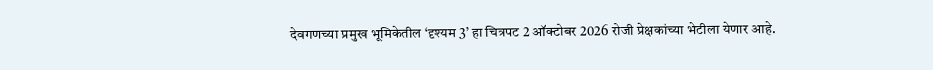देवगणच्या प्रमुख भूमिकेतील ‘दृश्यम 3’ हा चित्रपट 2 ऑक्टोबर 2026 रोजी प्रेक्षकांच्या भेटीला येणार आहे.